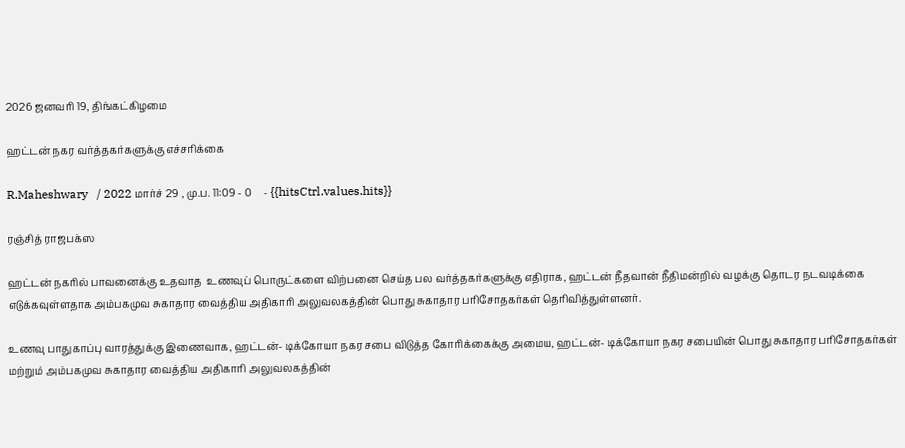2026 ஜனவரி 19, திங்கட்கிழமை

ஹட்டன் நகர வர்த்தகர்களுக்கு எச்சரிக்கை

R.Maheshwary   / 2022 மார்ச் 29 , மு.ப. 11:09 - 0     - {{hitsCtrl.values.hits}}

ரஞ்சித் ராஜபக்ஸ

ஹட்டன் நகரில் பாவனைக்கு உதவாத  உணவுப் பொருட்களை விற்பனை செய்த பல வர்த்தகர்களுக்கு எதிராக, ஹட்டன் நீதவான் நீதிமன்றில் வழக்கு தொடர நடவடிக்கை எடுக்கவுள்ளதாக அம்பகமுவ சுகாதார வைத்திய அதிகாரி அலுவலகத்தின் பொது சுகாதார பரிசோதகர்கள் தெரிவித்துள்ளனர்.

உணவு பாதுகாப்பு வாரத்துக்கு இணைவாக, ஹட்டன்- டிக்கோயா நகர சபை விடுத்த கோரிக்கைக்கு அமைய, ஹட்டன்- டிக்கோயா நகர சபையின் பொது சுகாதார பரிசோதகர்கள் மற்றும் அம்பகமுவ சுகாதார வைத்திய அதிகாரி அலுவலகத்தின்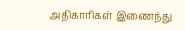அதிகாரிகள் இணைந்து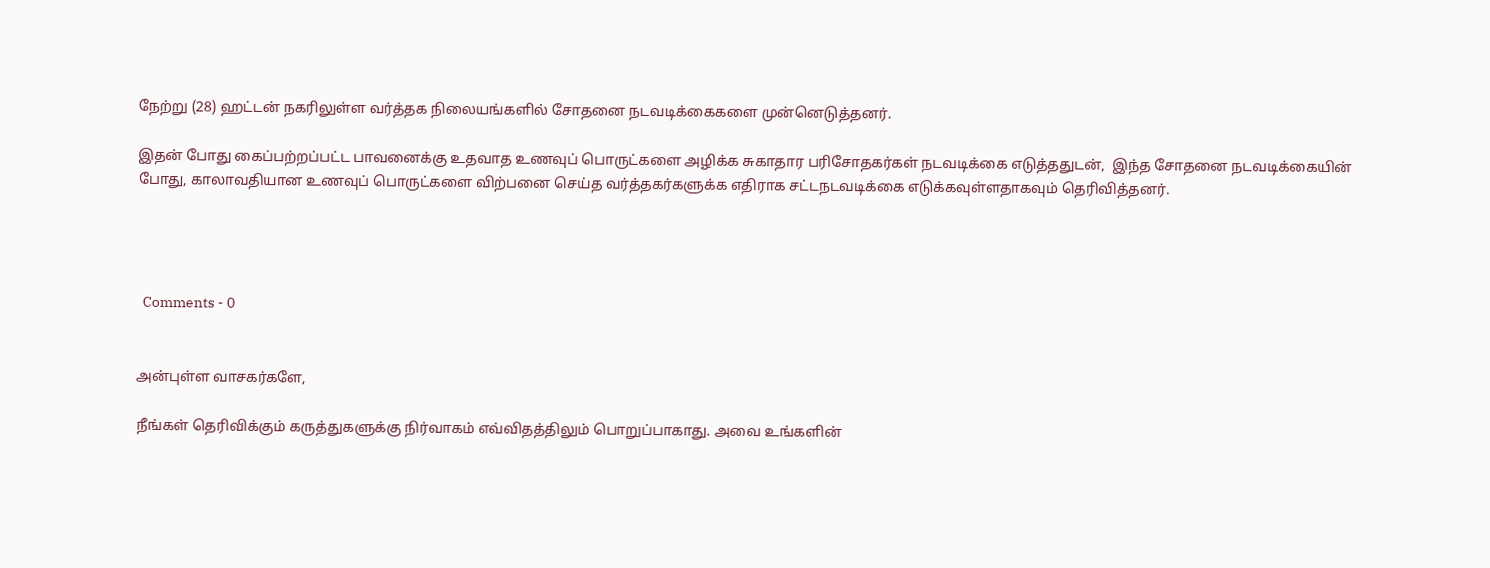நேற்று (28) ஹட்டன் நகரிலுள்ள வர்த்தக நிலையங்களில் சோதனை நடவடிக்கைகளை முன்னெடுத்தனர்.

இதன் போது கைப்பற்றப்பட்ட பாவனைக்கு உதவாத உணவுப் பொருட்களை அழிக்க சுகாதார பரிசோதகர்கள் நடவடிக்கை எடுத்ததுடன்,  இந்த சோதனை நடவடிக்கையின் போது, காலாவதியான உணவுப் பொருட்களை விற்பனை செய்த வர்த்தகர்களுக்க எதிராக சட்டநடவடிக்கை எடுக்கவுள்ளதாகவும் தெரிவித்தனர்.




  Comments - 0


அன்புள்ள வாசகர்களே,

நீங்கள் தெரிவிக்கும் கருத்துகளுக்கு நிர்வாகம் எவ்விதத்திலும் பொறுப்பாகாது. அவை உங்களின்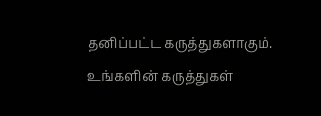தனிப்பட்ட கருத்துகளாகும். உங்களின் கருத்துகள்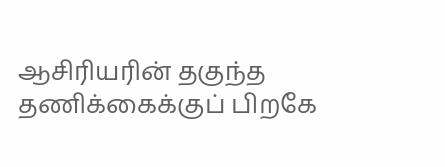ஆசிரியரின் தகுந்த தணிக்கைக்குப் பிறகே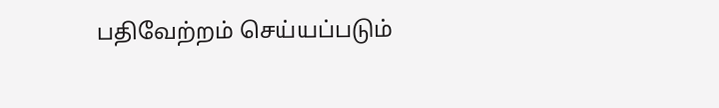பதிவேற்றம் செய்யப்படும்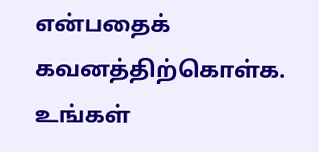என்பதைக் கவனத்திற்கொள்க. உங்கள்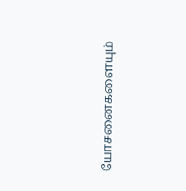யோசனைகளையும்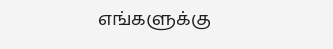எங்களுக்கு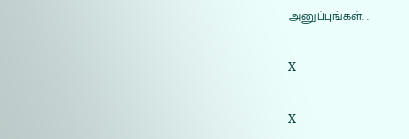அனுப்புங்கள். .

X

X